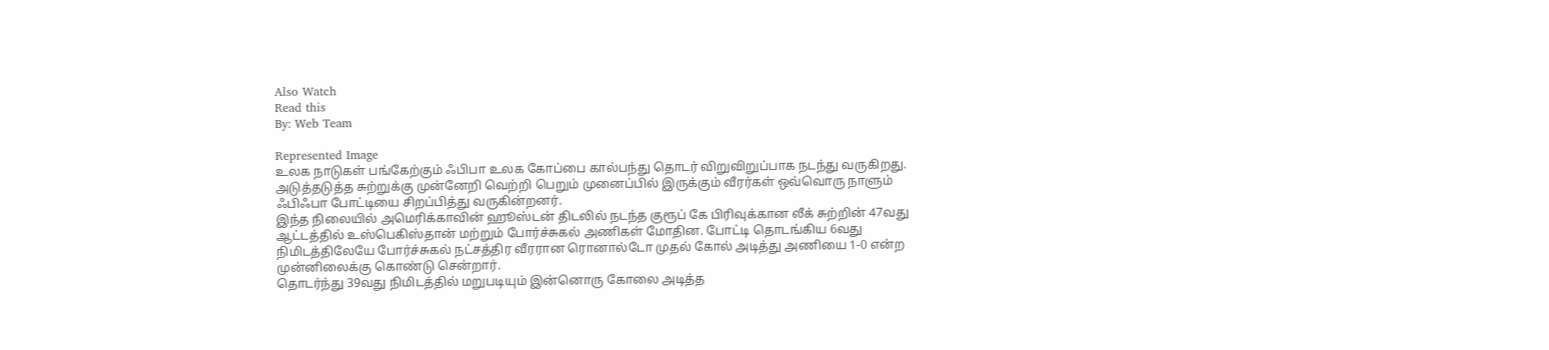Also Watch
Read this
By: Web Team

Represented Image
உலக நாடுகள் பங்கேற்கும் ஃபிபா உலக கோப்பை கால்பந்து தொடர் விறுவிறுப்பாக நடந்து வருகிறது. அடுத்தடுத்த சுற்றுக்கு முன்னேறி வெற்றி பெறும் முனைப்பில் இருக்கும் வீரர்கள் ஒவ்வொரு நாளும் ஃபிஃபா போட்டியை சிறப்பித்து வருகின்றனர்.
இந்த நிலையில் அமெரிக்காவின் ஹூஸ்டன் திடலில் நடந்த குரூப் கே பிரிவுக்கான லீக் சுற்றின் 47வது ஆட்டத்தில் உஸ்பெகிஸ்தான் மற்றும் போர்ச்சுகல் அணிகள் மோதின. போட்டி தொடங்கிய 6வது நிமிடத்திலேயே போர்ச்சுகல் நட்சத்திர வீரரான ரொனால்டோ முதல் கோல் அடித்து அணியை 1-0 என்ற முன்னிலைக்கு கொண்டு சென்றார்.
தொடர்ந்து 39வது நிமிடத்தில் மறுபடியும் இன்னொரு கோலை அடித்த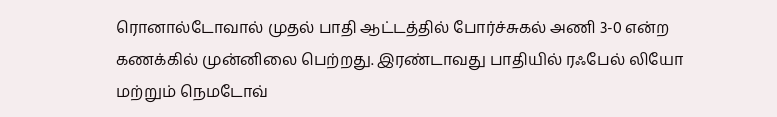ரொனால்டோவால் முதல் பாதி ஆட்டத்தில் போர்ச்சுகல் அணி 3-0 என்ற கணக்கில் முன்னிலை பெற்றது. இரண்டாவது பாதியில் ரஃபேல் லியோ மற்றும் நெமடோவ்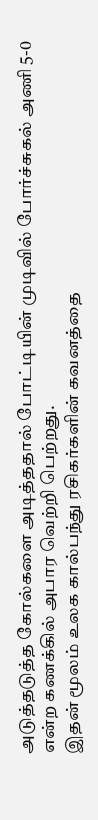அடுத்தடுத்த கோல்களை அடித்ததால் போட்டியின் முடிவில் போர்ச்சுகல் அணி 5-0 என்ற கணக்கில் அபார வெற்றி பெற்றது.
இதன் மூலம் உலக கால்பந்து ரசிகர்களின் கவனத்தை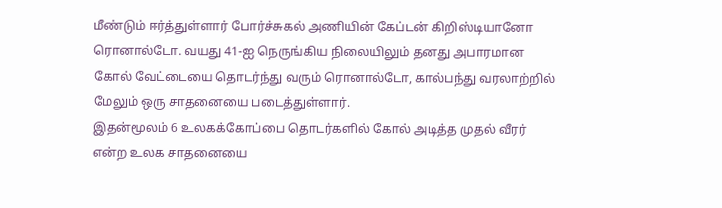மீண்டும் ஈர்த்துள்ளார் போர்ச்சுகல் அணியின் கேப்டன் கிறிஸ்டியானோ ரொனால்டோ. வயது 41-ஐ நெருங்கிய நிலையிலும் தனது அபாரமான கோல் வேட்டையை தொடர்ந்து வரும் ரொனால்டோ, கால்பந்து வரலாற்றில் மேலும் ஒரு சாதனையை படைத்துள்ளார்.
இதன்மூலம் 6 உலகக்கோப்பை தொடர்களில் கோல் அடித்த முதல் வீரர் என்ற உலக சாதனையை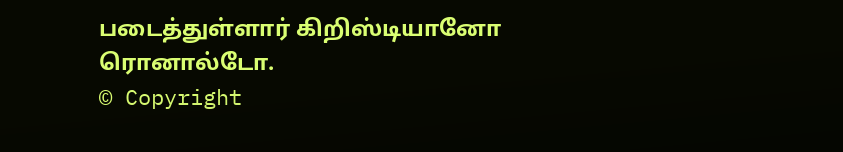படைத்துள்ளார் கிறிஸ்டியானோ ரொனால்டோ.
© Copyright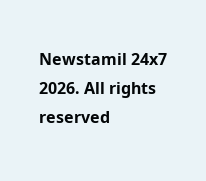Newstamil 24x7 2026. All rights reserved